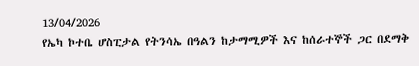13/04/2026
የኤካ ኮተቤ ሆስፒታል የትንሳኤ በዓልን ከታማሚዎች እና ከሰራተኞች ጋር በደማቅ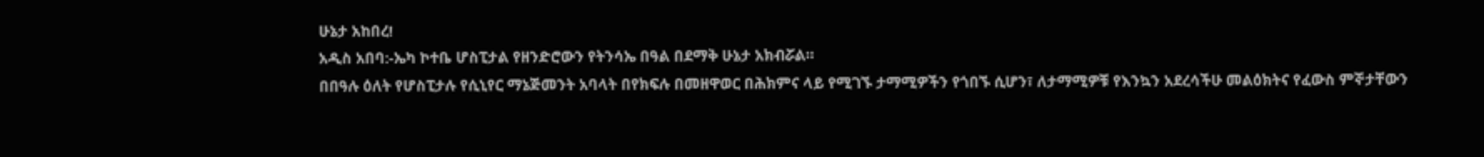ሁኔታ አከበረ!
አዲስ አበባ:-ኤካ ኮተቤ ሆስፒታል የዘንድሮውን የትንሳኤ በዓል በደማቅ ሁኔታ አክብሯል።
በበዓሉ ዕለት የሆስፒታሉ የሲኒየር ማኔጅመንት አባላት በየክፍሉ በመዘዋወር በሕክምና ላይ የሚገኙ ታማሚዎችን የጎበኙ ሲሆን፣ ለታማሚዎቹ የእንኳን አደረሳችሁ መልዕክትና የፈውስ ምኞታቸውን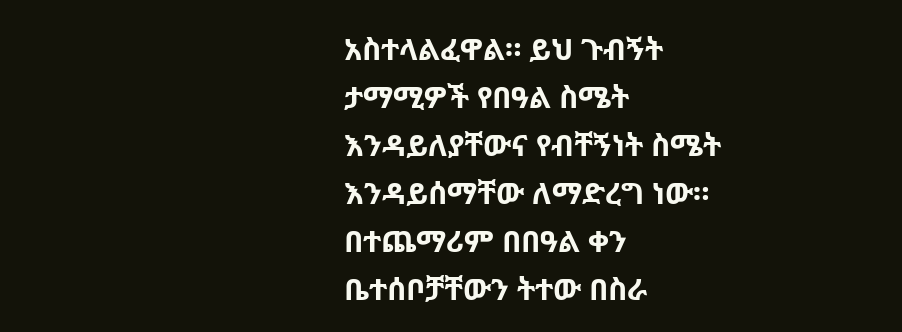አስተላልፈዋል። ይህ ጉብኝት ታማሚዎች የበዓል ስሜት እንዳይለያቸውና የብቸኝነት ስሜት እንዳይሰማቸው ለማድረግ ነው።
በተጨማሪም በበዓል ቀን ቤተሰቦቻቸውን ትተው በስራ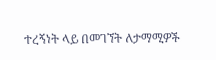ተረኝነት ላይ በመገኘት ለታማሚዎች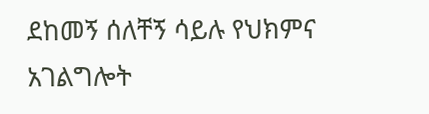ደከመኝ ሰለቸኝ ሳይሉ የህክምና አገልግሎት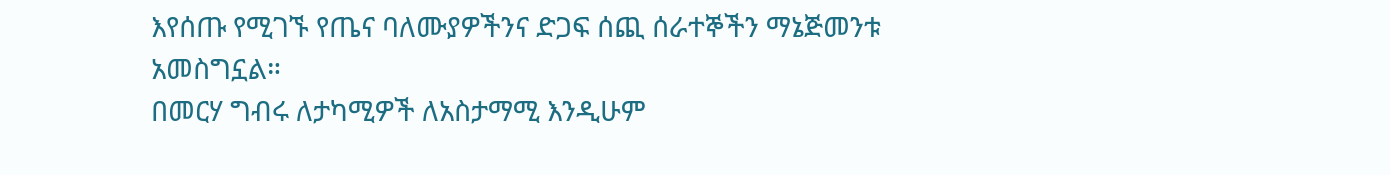እየሰጡ የሚገኙ የጤና ባለሙያዎችንና ድጋፍ ሰጪ ሰራተኞችን ማኔጅመንቱ አመስግኗል።
በመርሃ ግብሩ ለታካሚዎች ለአስታማሚ እንዲሁም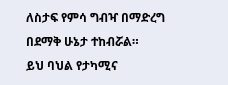ለስታፍ የምሳ ግብዣ በማድረግ በደማቅ ሁኔታ ተከብሯል።
ይህ ባህል የታካሚና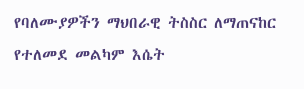የባለሙያዎችን ማህበራዊ ትስስር ለማጠናከር የተለመደ መልካም እሴት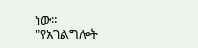ነው።
"የአገልግሎት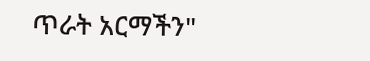ጥራት አርማችን"